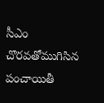సీఎం చొరవతోముగిసిన పంచాయితీ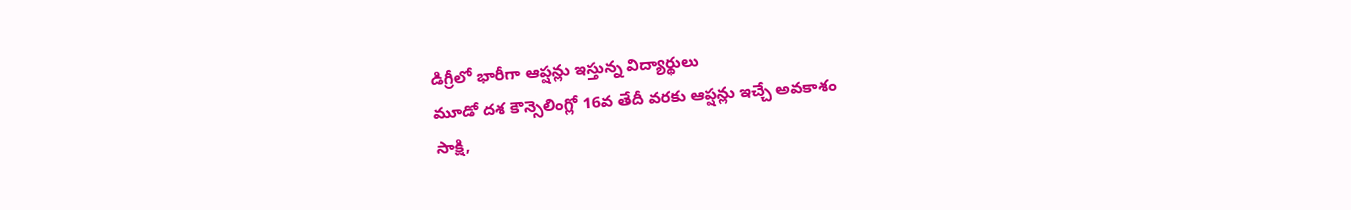డిగ్రీలో భారీగా ఆప్షన్లు ఇస్తున్న విద్యార్థులు
మూడో దశ కౌన్సెలింగ్లో 16వ తేదీ వరకు ఆప్షన్లు ఇచ్చే అవకాశం
సాక్షి,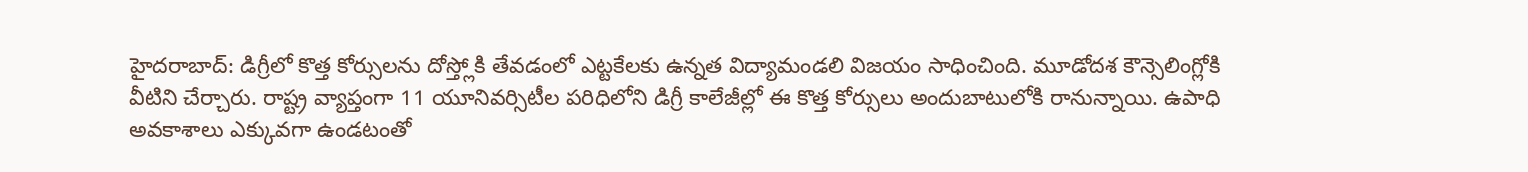హైదరాబాద్: డిగ్రీలో కొత్త కోర్సులను దోస్త్లోకి తేవడంలో ఎట్టకేలకు ఉన్నత విద్యామండలి విజయం సాధించింది. మూడోదశ కౌన్సెలింగ్లోకి వీటిని చేర్చారు. రాష్ట్ర వ్యాప్తంగా 11 యూనివర్సిటీల పరిధిలోని డిగ్రీ కాలేజీల్లో ఈ కొత్త కోర్సులు అందుబాటులోకి రానున్నాయి. ఉపాధి అవకాశాలు ఎక్కువగా ఉండటంతో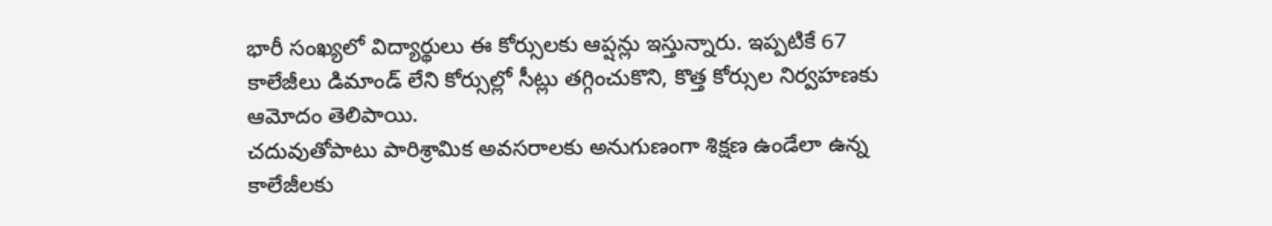భారీ సంఖ్యలో విద్యార్థులు ఈ కోర్సులకు ఆప్షన్లు ఇస్తున్నారు. ఇప్పటికే 67 కాలేజీలు డిమాండ్ లేని కోర్సుల్లో సీట్లు తగ్గించుకొని, కొత్త కోర్సుల నిర్వహణకు ఆమోదం తెలిపాయి.
చదువుతోపాటు పారిశ్రామిక అవసరాలకు అనుగుణంగా శిక్షణ ఉండేలా ఉన్న కాలేజీలకు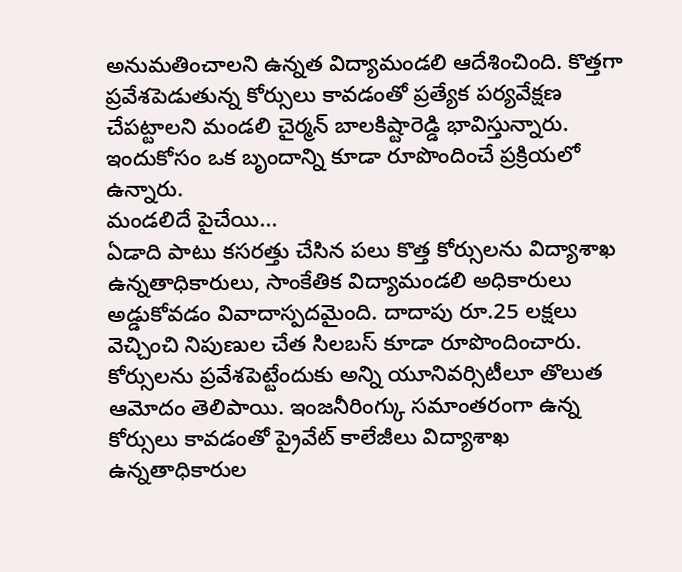అనుమతించాలని ఉన్నత విద్యామండలి ఆదేశించింది. కొత్తగా ప్రవేశపెడుతున్న కోర్సులు కావడంతో ప్రత్యేక పర్యవేక్షణ చేపట్టాలని మండలి చైర్మన్ బాలకిష్టారెడ్డి భావిస్తున్నారు. ఇందుకోసం ఒక బృందాన్ని కూడా రూపొందించే ప్రక్రియలో ఉన్నారు.
మండలిదే పైచేయి...
ఏడాది పాటు కసరత్తు చేసిన పలు కొత్త కోర్సులను విద్యాశాఖ ఉన్నతాధికారులు, సాంకేతిక విద్యామండలి అధికారులు అడ్డుకోవడం వివాదాస్పదమైంది. దాదాపు రూ.25 లక్షలు వెచ్చించి నిపుణుల చేత సిలబస్ కూడా రూపొందించారు. కోర్సులను ప్రవేశపెట్టేందుకు అన్ని యూనివర్సిటీలూ తొలుత ఆమోదం తెలిపాయి. ఇంజనీరింగ్కు సమాంతరంగా ఉన్న కోర్సులు కావడంతో ప్రైవేట్ కాలేజీలు విద్యాశాఖ ఉన్నతాధికారుల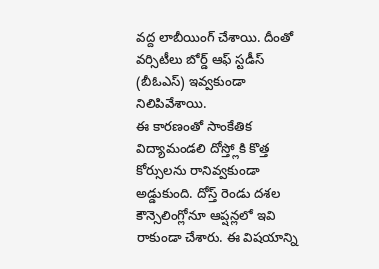వద్ద లాబీయింగ్ చేశాయి. దీంతో వర్సిటీలు బోర్డ్ ఆఫ్ స్టడీస్ (బీఓఎస్) ఇవ్వకుండా నిలిపివేశాయి.
ఈ కారణంతో సాంకేతిక విద్యామండలి దోస్త్లోకి కొత్త కోర్సులను రానివ్వకుండా అడ్డుకుంది. దోస్త్ రెండు దశల కౌన్సెలింగ్లోనూ ఆప్షన్లలో ఇవి రాకుండా చేశారు. ఈ విషయాన్ని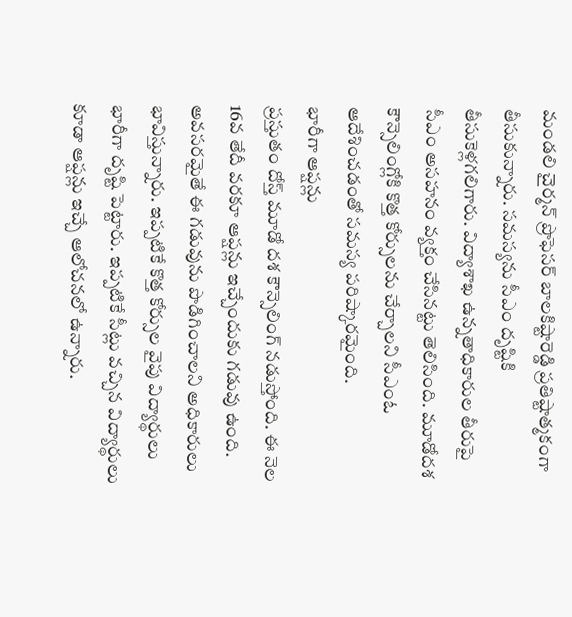మండలి చైర్మన్ ప్రొఫెసర్ బాలకిష్టారెడ్డి ప్రతిష్టాత్మకంగా తీసుకున్నారు. సమస్యను సీఎం దృష్టికి తీసుకెళ్లగలిగారు. విద్యాశాఖ ఉన్నతాధికారుల తీరుపై సీఎం అసహనం వ్యక్తం చేసినట్టు తెలిసింది. మూడోదశ కౌన్సెలింగ్లోకి కొత్త కోర్సులను చేర్చాలని సీఎంఓ ఆదేశించడంతో సమస్య పరిష్కారమైంది.
భారీగా ఆప్షన్లు
ప్రస్తుతం దోస్త్ మూడో దశ కౌన్సెలింగ్ నడుస్తోంది. ఈ నెల 16వ తేదీ వరకూ ఆప్షన్లు ఇచ్చేందుకు గడువు ఉంది. అవసరమైతే ఈ గడువును పొడిగించాలని అధికారులు భావిస్తున్నారు. ఇప్పటికే కొత్త కోర్సుల వైపు విద్యార్థులు భారీగా దృష్టి పెట్టారు. ఇప్పటికే సీట్లు వచ్చిన విద్యార్థులు కూడా ఆప్షన్లు ఇచ్చే ఆలోచనలో ఉన్నారు.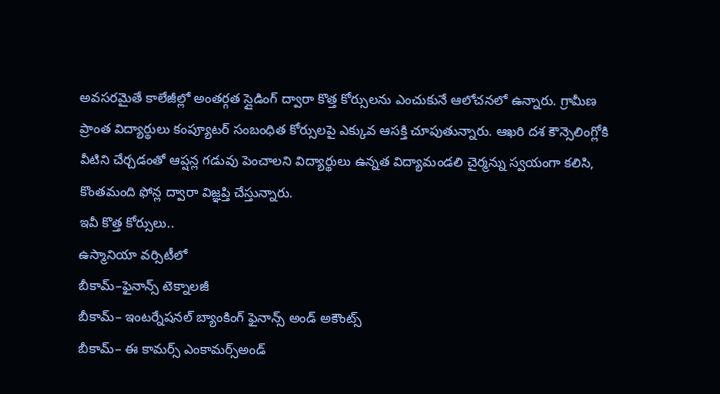అవసరమైతే కాలేజీల్లో అంతర్గత స్లైడింగ్ ద్వారా కొత్త కోర్సులను ఎంచుకునే ఆలోచనలో ఉన్నారు. గ్రామీణ ప్రాంత విద్యార్థులు కంప్యూటర్ సంబంధిత కోర్సులపై ఎక్కువ ఆసక్తి చూపుతున్నారు. ఆఖరి దశ కౌన్సెలింగ్లోకి వీటిని చేర్చడంతో ఆప్షన్ల గడువు పెంచాలని విద్యార్థులు ఉన్నత విద్యామండలి చైర్మన్ను స్వయంగా కలిసి, కొంతమంది ఫోన్ల ద్వారా విజ్ఞప్తి చేస్తున్నారు.
ఇవీ కొత్త కోర్సులు..
ఉస్మానియా వర్సిటీలో
బీకామ్–ఫైనాన్స్ టెక్నాలజీ
బీకామ్– ఇంటర్నేషనల్ బ్యాంకింగ్ ఫైనాన్స్ అండ్ అకౌంట్స్
బీకామ్– ఈ కామర్స్ ఎంకామర్స్అండ్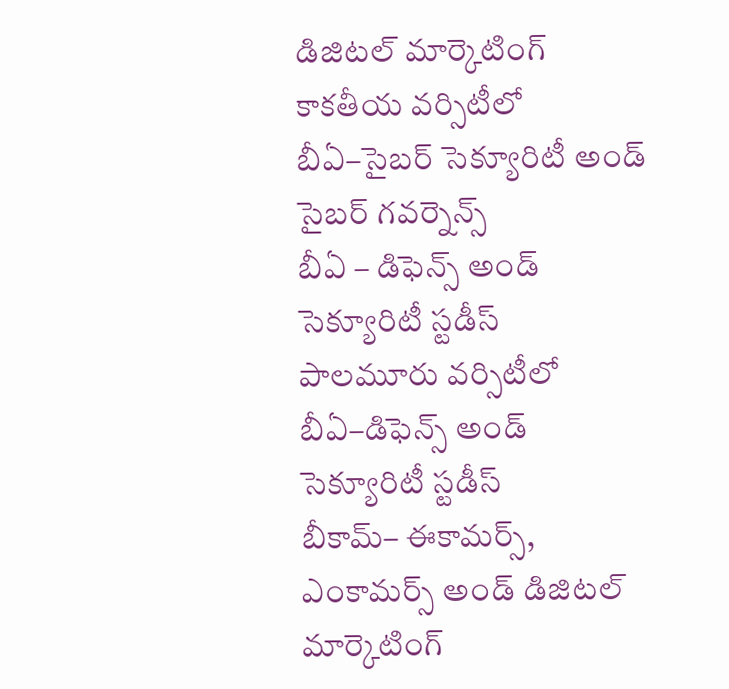డిజిటల్ మార్కెటింగ్
కాకతీయ వర్సిటీలో
బీఏ–సైబర్ సెక్యూరిటీ అండ్ సైబర్ గవర్నెన్స్
బీఏ – డిఫెన్స్ అండ్ సెక్యూరిటీ స్టడీస్
పాలమూరు వర్సిటీలో
బీఏ–డిఫెన్స్ అండ్ సెక్యూరిటీ స్టడీస్
బీకామ్– ఈకామర్స్, ఎంకామర్స్ అండ్ డిజిటల్ మార్కెటింగ్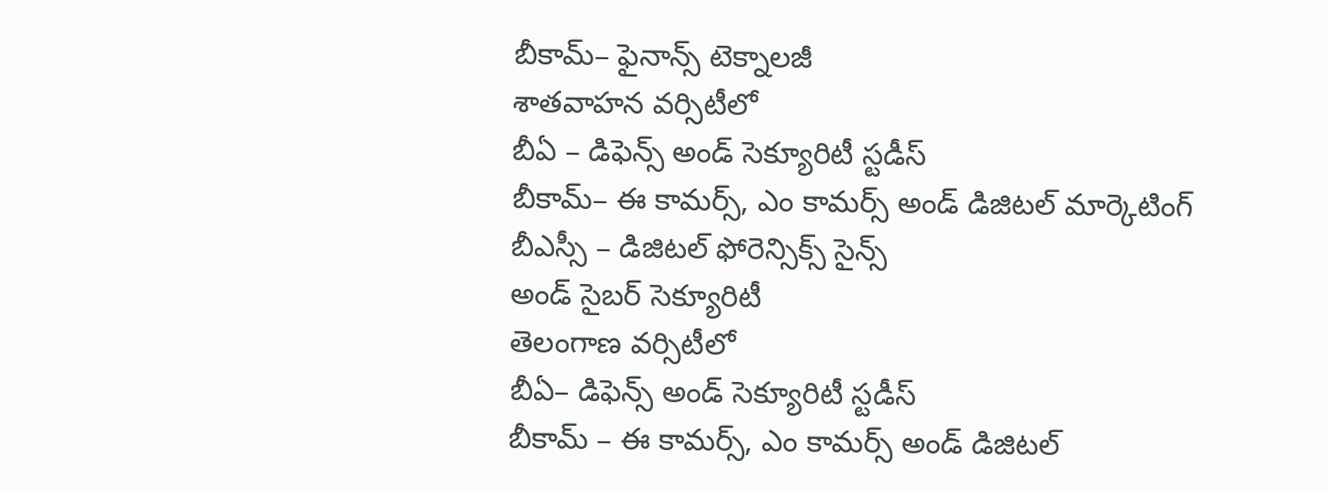బీకామ్– ఫైనాన్స్ టెక్నాలజీ
శాతవాహన వర్సిటీలో
బీఏ – డిఫెన్స్ అండ్ సెక్యూరిటీ స్టడీస్
బీకామ్– ఈ కామర్స్, ఎం కామర్స్ అండ్ డిజిటల్ మార్కెటింగ్
బీఎస్సీ – డిజిటల్ ఫోరెన్సిక్స్ సైన్స్
అండ్ సైబర్ సెక్యూరిటీ
తెలంగాణ వర్సిటీలో
బీఏ– డిఫెన్స్ అండ్ సెక్యూరిటీ స్టడీస్
బీకామ్ – ఈ కామర్స్, ఎం కామర్స్ అండ్ డిజిటల్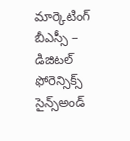మార్కెటింగ్
బీఎస్సీ – డిజిటల్ ఫోరెన్సిక్స్ సైన్స్అండ్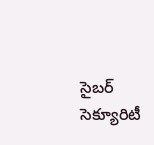సైబర్ సెక్యూరిటీ